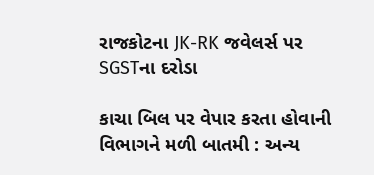રાજકોટના JK-RK જવેલર્સ પર SGSTના દરોડા

કાચા બિલ પર વેપાર કરતા હોવાની વિભાગને મળી બાતમી : અન્ય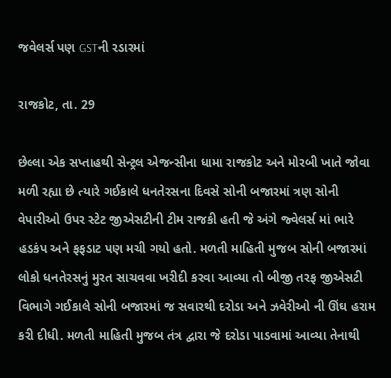જવેલર્સ પણ GSTની રડારમાં

રાજકોટ, તા. 29

છેલ્લા એક સપ્તાહથી સેન્ટ્રલ એજન્સીના ધામા રાજકોટ અને મોરબી ખાતે જોવા મળી રહ્યા છે ત્યારે ગઈકાલે ધનતેરસના દિવસે સોની બજારમાં ત્રણ સોની વેપારીઓ ઉપર સ્ટેટ જીએસટીની ટીમ રાજકી હતી જે અંગે જ્વેલર્સ માં ભારે હડકંપ અને ફફડાટ પણ મચી ગયો હતો. મળતી માહિતી મુજબ સોની બજારમાં લોકો ધનતેરસનું મુરત સાચવવા ખરીદી કરવા આવ્યા તો બીજી તરફ જીએસટી વિભાગે ગઈકાલે સોની બજારમાં જ સવારથી દરોડા અને ઝવેરીઓ ની ઊંઘ હરામ કરી દીધી. મળતી માહિતી મુજબ તંત્ર દ્વારા જે દરોડા પાડવામાં આવ્યા તેનાથી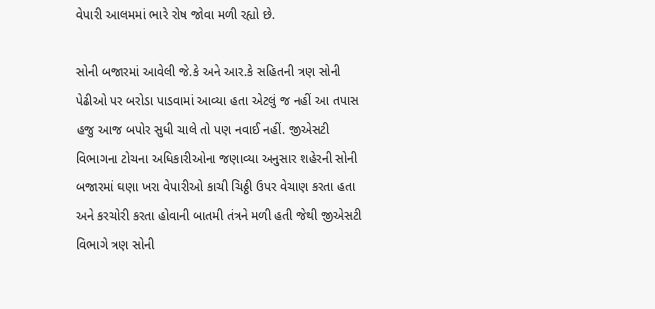વેપારી આલમમાં ભારે રોષ જોવા મળી રહ્યો છે.

સોની બજારમાં આવેલી જે.કે અને આર.કે સહિતની ત્રણ સોની પેઢીઓ પર બરોડા પાડવામાં આવ્યા હતા એટલું જ નહીં આ તપાસ હજુ આજ બપોર સુધી ચાલે તો પણ નવાઈ નહીં. જીએસટી વિભાગના ટોચના અધિકારીઓના જણાવ્યા અનુસાર શહેરની સોની બજારમાં ઘણા ખરા વેપારીઓ કાચી ચિઠ્ઠી ઉપર વેચાણ કરતા હતા અને કરચોરી કરતા હોવાની બાતમી તંત્રને મળી હતી જેથી જીએસટી વિભાગે ત્રણ સોની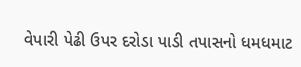વેપારી પેઢી ઉપર દરોડા પાડી તપાસનો ધમધમાટ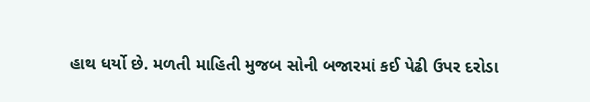હાથ ધર્યો છે. મળતી માહિતી મુજબ સોની બજારમાં કઈ પેઢી ઉપર દરોડા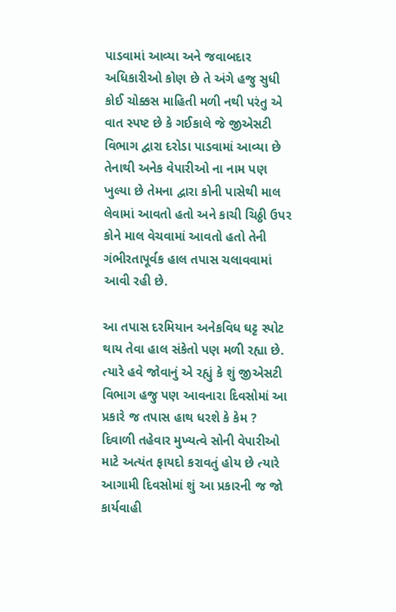પાડવામાં આવ્યા અને જવાબદાર અધિકારીઓ કોણ છે તે અંગે હજુ સુધી કોઈ ચોક્કસ માહિતી મળી નથી પરંતુ એ વાત સ્પષ્ટ છે કે ગઈકાલે જે જીએસટી વિભાગ દ્વારા દરોડા પાડવામાં આવ્યા છે તેનાથી અનેક વેપારીઓ ના નામ પણ ખુલ્યા છે તેમના દ્વારા કોની પાસેથી માલ લેવામાં આવતો હતો અને કાચી ચિઠ્ઠી ઉપર કોને માલ વેચવામાં આવતો હતો તેની ગંભીરતાપૂર્વક હાલ તપાસ ચલાવવામાં આવી રહી છે.

આ તપાસ દરમિયાન અનેકવિધ ઘટ્ટ સ્પોટ થાય તેવા હાલ સંકેતો પણ મળી રહ્યા છે. ત્યારે હવે જોવાનું એ રહ્યું કે શું જીએસટી વિભાગ હજુ પણ આવનારા દિવસોમાં આ પ્રકારે જ તપાસ હાથ ધરશે કે કેમ ? દિવાળી તહેવાર મુખ્યત્વે સોની વેપારીઓ માટે અત્યંત ફાયદો કરાવતું હોય છે ત્યારે આગામી દિવસોમાં શું આ પ્રકારની જ જો કાર્યવાહી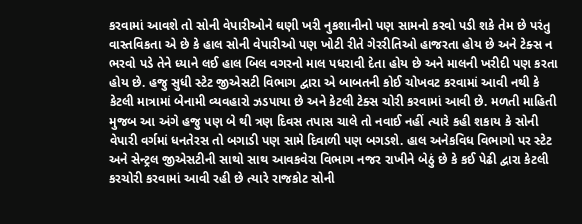કરવામાં આવશે તો સોની વેપારીઓને ઘણી ખરી નુકશાનીનો પણ સામનો કરવો પડી શકે તેમ છે પરંતુ વાસ્તવિકતા એ છે કે હાલ સોની વેપારીઓ પણ ખોટી રીતે ગેરરીતિઓ હાજરતા હોય છે અને ટેક્સ ન ભરવો પડે તેને ધ્યાને લઈ હાલ બિલ વગરનો માલ પધરાવી દેતા હોય છે અને માલની ખરીદી પણ કરતા હોય છે. હજુ સુધી સ્ટેટ જીએસટી વિભાગ દ્વારા એ બાબતની કોઈ ચોખવટ કરવામાં આવી નથી કે કેટલી માત્રામાં બેનામી વ્યવહારો ઝડપાયા છે અને કેટલી ટેક્સ ચોરી કરવામાં આવી છે. મળતી માહિતી મુજબ આ અંગે હજુ પણ બે થી ત્રણ દિવસ તપાસ ચાલે તો નવાઈ નહીં ત્યારે કહી શકાય કે સોની વેપારી વર્ગમાં ધનતેરસ તો બગાડી પણ સામે દિવાળી પણ બગડશે. હાલ અનેકવિધ વિભાગો પર સ્ટેટ અને સેન્ટ્રલ જીએસટીની સાથો સાથ આવકવેરા વિભાગ નજર રાખીને બેઠું છે કે કઈ પેઢી દ્વારા કેટલી કરચોરી કરવામાં આવી રહી છે ત્યારે રાજકોટ સોની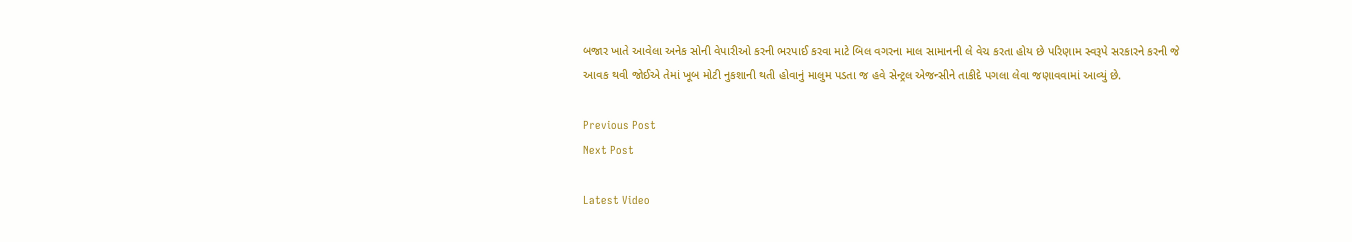બજાર ખાતે આવેલા અનેક સોની વેપારીઓ કરની ભરપાઈ કરવા માટે બિલ વગરના માલ સામાનની લે વેચ કરતા હોય છે પરિણામ સ્વરૂપે સરકારને કરની જે આવક થવી જોઈએ તેમાં ખૂબ મોટી નુકશાની થતી હોવાનું માલુમ પડતા જ હવે સેન્ટ્રલ એજન્સીને તાકીદે પગલા લેવા જણાવવામાં આવ્યું છે.

Previous Post
Next Post

Latest Video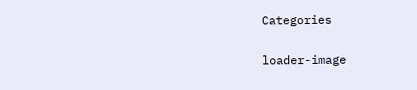Categories

loader-image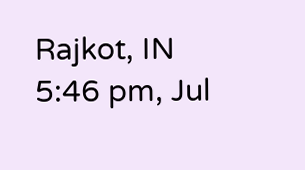Rajkot, IN
5:46 pm, Jul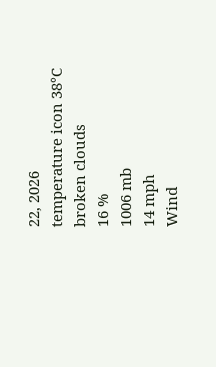22, 2026
temperature icon 38°C
broken clouds
16 %
1006 mb
14 mph
Wind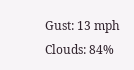Gust: 13 mph
Clouds: 84%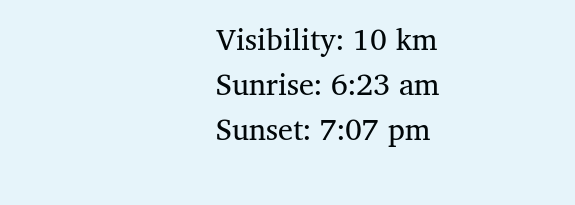Visibility: 10 km
Sunrise: 6:23 am
Sunset: 7:07 pm